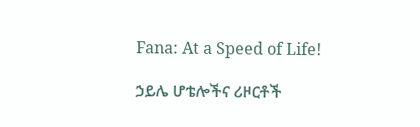Fana: At a Speed of Life!

ኃይሌ ሆቴሎችና ሪዞርቶች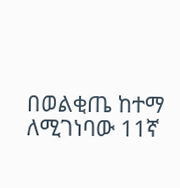በወልቂጤ ከተማ ለሚገነባው 11ኛ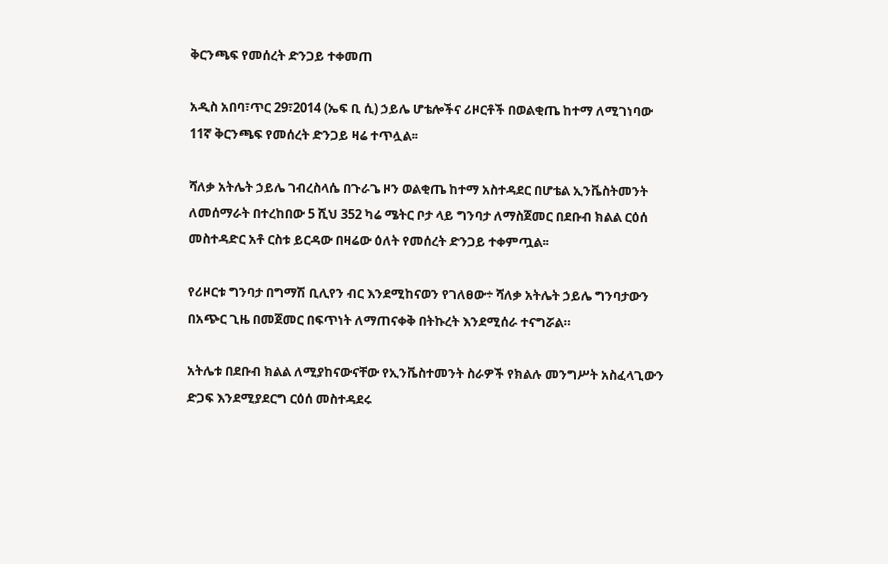ቅርንጫፍ የመሰረት ድንጋይ ተቀመጠ

አዲስ አበባ፣ጥር 29፣2014 (ኤፍ ቢ ሲ) ኃይሌ ሆቴሎችና ሪዞርቶች በወልቂጤ ከተማ ለሚገነባው 11ኛ ቅርንጫፍ የመሰረት ድንጋይ ዛሬ ተጥሏል፡፡

ሻለቃ አትሌት ኃይሌ ገብረስላሴ በጉራጌ ዞን ወልቂጤ ከተማ አስተዳደር በሆቴል ኢንቬስትመንት ለመሰማራት በተረከበው 5 ሺህ 352 ካሬ ሜትር ቦታ ላይ ግንባታ ለማስጀመር በደቡብ ክልል ርዕሰ መስተዳድር አቶ ርስቱ ይርዳው በዛሬው ዕለት የመሰረት ድንጋይ ተቀምጧል፡፡

የሪዞርቱ ግንባታ በግማሽ ቢሊየን ብር እንደሚከናወን የገለፀው÷ ሻለቃ አትሌት ኃይሌ ግንባታውን በአጭር ጊዜ በመጀመር በፍጥነት ለማጠናቀቅ በትኩረት እንደሚሰራ ተናግሯል።

አትሌቱ በደቡብ ክልል ለሚያከናውናቸው የኢንቬስተመንት ስራዎች የክልሉ መንግሥት አስፈላጊውን ድጋፍ እንደሚያደርግ ርዕሰ መስተዳደሩ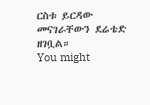ርስቱ ይርዳው መናገራቸውን ደሬቴድ ዘገቧል።
You might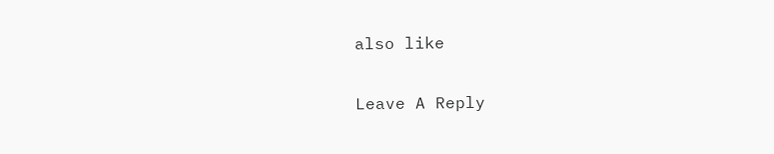also like

Leave A Reply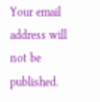Your email address will not be published.